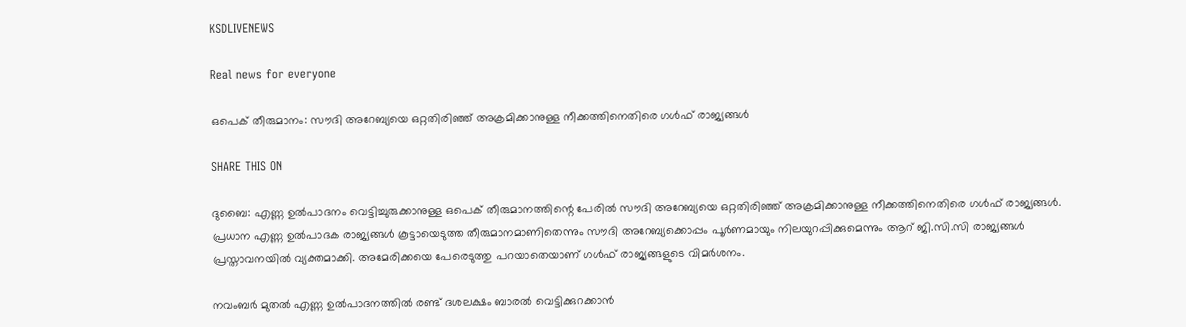KSDLIVENEWS

Real news for everyone

ഒപെക് തീരുമാനം: സൗദി അറേബ്യയെ ഒറ്റതിരിഞ്ഞ് അക്രമിക്കാനുള്ള നീക്കത്തിനെതിരെ ഗള്‍ഫ് രാജ്യങ്ങള്‍

SHARE THIS ON

ദുബൈ: എണ്ണ ഉല്‍പാദനം വെട്ടിച്ചുരുക്കാനുള്ള ഒപെക് തീരുമാനത്തിന്റെ പേരില്‍ സൗദി അറേബ്യയെ ഒറ്റതിരിഞ്ഞ് അക്രമിക്കാനുള്ള നീക്കത്തിനെതിരെ ഗള്‍ഫ് രാജ്യങ്ങള്‍. പ്രധാന എണ്ണ ഉല്‍പാദക രാജ്യങ്ങള്‍ കൂട്ടായെടുത്ത തീരുമാനമാണിതെന്നും സൗദി അറേബ്യക്കൊപ്പം പൂര്‍ണമായും നിലയുറപ്പിക്കുമെന്നും ആറ് ജി.സി.സി രാജ്യങ്ങള്‍ പ്രസ്താവനയില്‍ വ്യക്തമാക്കി. അമേരിക്കയെ പേരെടുത്തു പറയാതെയാണ് ഗള്‍ഫ് രാജ്യങ്ങളുടെ വിമര്‍ശനം.

നവംബര്‍ മുതല്‍ എണ്ണ ഉല്‍പാദനത്തില്‍ രണ്ട് ദശലക്ഷം ബാരല്‍ വെട്ടിക്കുറക്കാന്‍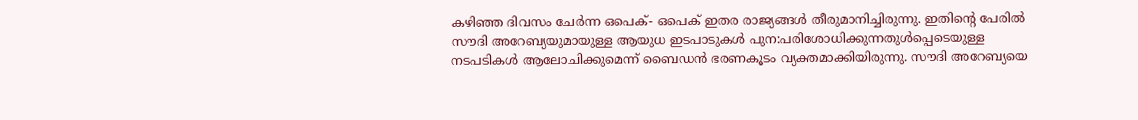കഴിഞ്ഞ ദിവസം ചേര്‍ന്ന ഒപെക്- ഒപെക് ഇതര രാജ്യങ്ങള്‍ തീരുമാനിച്ചിരുന്നു. ഇതിന്റെ പേരില്‍ സൗദി അറേബ്യയുമായുള്ള ആയുധ ഇടപാടുകള്‍ പുന:പരിശോധിക്കുന്നതുള്‍പ്പെടെയുള്ള നടപടികള്‍ ആലോചിക്കുമെന്ന് ബൈഡന്‍ ഭരണകൂടം വ്യക്തമാക്കിയിരുന്നു. സൗദി അറേബ്യയെ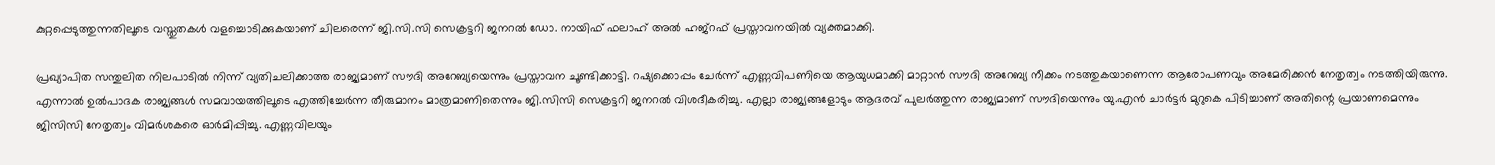കുറ്റപ്പെടുത്തുന്നതിലൂടെ വസ്തുതകള്‍ വളച്ചൊടിക്കുകയാണ് ചിലരെന്ന് ജി.സി.സി സെക്രട്ടറി ജനറല്‍ ഡോ. നായിഫ് ഫലാഹ് അല്‍ ഹജ്‌റഫ് പ്രസ്താവനയില്‍ വ്യക്തമാക്കി.

പ്രഖ്യാപിത സന്തുലിത നിലപാടില്‍ നിന്ന് വ്യതിചലിക്കാത്ത രാജ്യമാണ് സൗദി അറേബ്യയെന്നും പ്രസ്താവന ചൂണ്ടിക്കാട്ടി. റഷ്യക്കൊപ്പം ചേര്‍ന്ന് എണ്ണവിപണിയെ ആയുധമാക്കി മാറ്റാന്‍ സൗദി അറേബ്യ നീക്കം നടത്തുകയാണെന്ന ആരോപണവും അമേരിക്കന്‍ നേതൃത്വം നടത്തിയിരുന്നു. എന്നാല്‍ ഉല്‍പാദക രാജ്യങ്ങള്‍ സമവായത്തിലൂടെ എത്തിച്ചേര്‍ന്ന തീരുമാനം മാത്രമാണിതെന്നും ജി.സിസി സെക്രട്ടറി ജനറല്‍ വിശദീകരിച്ചു. എല്ലാ രാജ്യങ്ങളോടും ആദരവ് പുലര്‍ത്തുന്ന രാജ്യമാണ് സൗദിയെന്നും യു.എന്‍ ചാര്‍ട്ടര്‍ മുറുകെ പിടിച്ചാണ് അതിന്റെ പ്രയാണമെന്നും ജിസിസി നേതൃത്വം വിമര്‍ശകരെ ഓര്‍മിപ്പിച്ചു. എണ്ണവിലയും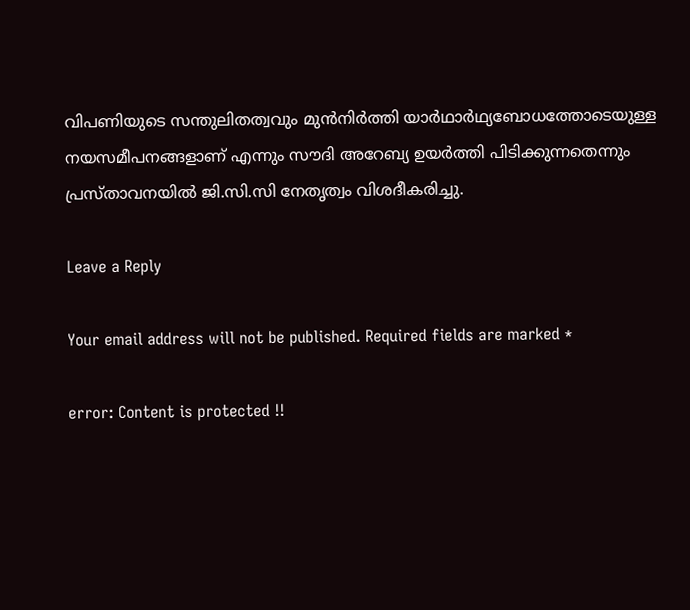വിപണിയുടെ സന്തുലിതത്വവും മുന്‍നിര്‍ത്തി യാര്‍ഥാര്‍ഥ്യബോധത്തോടെയുള്ള നയസമീപനങ്ങളാണ് എന്നും സൗദി അറേബ്യ ഉയര്‍ത്തി പിടിക്കുന്നതെന്നും പ്രസ്താവനയില്‍ ജി.സി.സി നേതൃത്വം വിശദീകരിച്ചു.

Leave a Reply

Your email address will not be published. Required fields are marked *

error: Content is protected !!